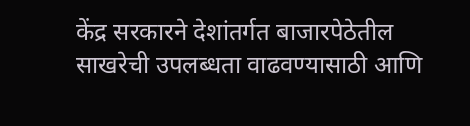केंद्र सरकारने देशांतर्गत बाजारपेठेतील साखरेची उपलब्धता वाढवण्यासाठी आणि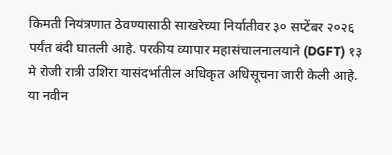किमती नियंत्रणात ठेवण्यासाठी साखरेच्या निर्यातीवर ३० सप्टेंबर २०२६ पर्यंत बंदी घातली आहे. परकीय व्यापार महासंचालनालयाने (DGFT) १३ मे रोजी रात्री उशिरा यासंदर्भातील अधिकृत अधिसूचना जारी केली आहे.
या नवीन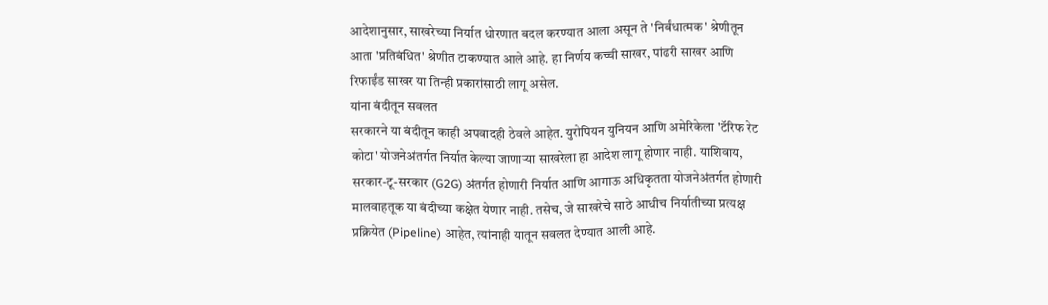आदेशानुसार, साखरेच्या निर्यात धोरणात बदल करण्यात आला असून ते 'निर्बंधात्मक' श्रेणीतून आता 'प्रतिबंधित' श्रेणीत टाकण्यात आले आहे. हा निर्णय कच्ची साखर, पांढरी साखर आणि रिफाईंड साखर या तिन्ही प्रकारांसाठी लागू असेल.
यांना बंदीतून सवलत
सरकारने या बंदीतून काही अपवादही ठेवले आहेत. युरोपियन युनियन आणि अमेरिकेला 'टॅरिफ रेट कोटा' योजनेअंतर्गत निर्यात केल्या जाणाऱ्या साखरेला हा आदेश लागू होणार नाही. याशिवाय, सरकार-टू-सरकार (G2G) अंतर्गत होणारी निर्यात आणि आगाऊ अधिकृतता योजनेअंतर्गत होणारी मालवाहतूक या बंदीच्या कक्षेत येणार नाही. तसेच, जे साखरेचे साठे आधीच निर्यातीच्या प्रत्यक्ष प्रक्रियेत (Pipeline) आहेत, त्यांनाही यातून सवलत देण्यात आली आहे.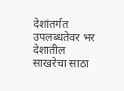देशांतर्गत उपलब्धतेवर भर
देशातील साखरेचा साठा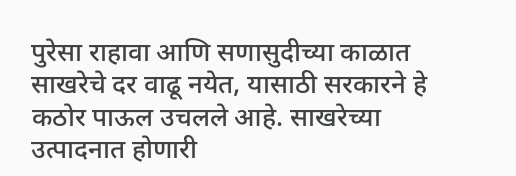पुरेसा राहावा आणि सणासुदीच्या काळात साखरेचे दर वाढू नयेत, यासाठी सरकारने हे कठोर पाऊल उचलले आहे. साखरेच्या उत्पादनात होणारी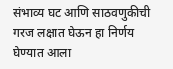संभाव्य घट आणि साठवणुकीची गरज लक्षात घेऊन हा निर्णय घेण्यात आला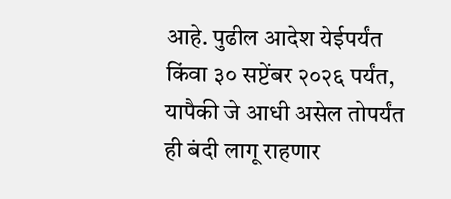आहे. पुढील आदेश येईपर्यंत किंवा ३० सप्टेंबर २०२६ पर्यंत, यापैकी जे आधी असेल तोपर्यंत ही बंदी लागू राहणार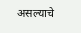असल्याचे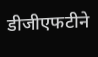डीजीएफटीने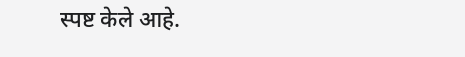स्पष्ट केले आहे.